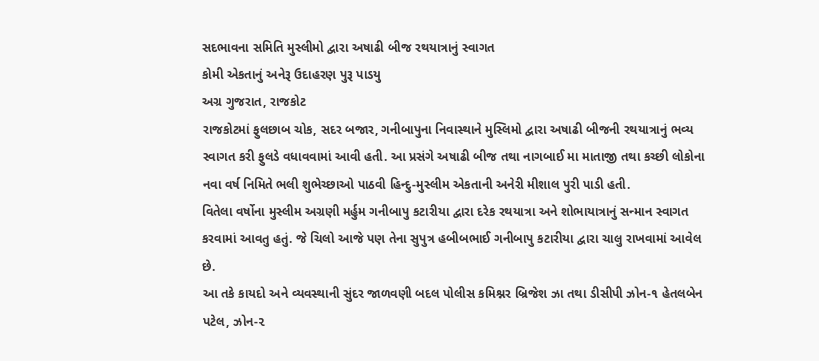સદભાવના સમિતિ મુસ્લીમો દ્વારા અષાઢી બીજ રથયાત્રાનું સ્વાગત
કોમી એકતાનું અનેરૂ ઉદાહરણ પુરૂ પાડયુ
અગ્ર ગુજરાત, રાજકોટ
રાજકોટમાં ફુલછાબ ચોક, સદર બજાર, ગનીબાપુના નિવાસ્થાને મુસ્લિમો દ્વારા અષાઢી બીજની રથયાત્રાનું ભવ્ય સ્વાગત કરી ફુલડે વધાવવામાં આવી હતી. આ પ્રસંગે અષાઢી બીજ તથા નાગબાઈ મા માતાજી તથા કચ્છી લોકોના નવા વર્ષ નિમિતે ભલી શુભેચ્છાઓ પાઠવી હિન્દુ-મુસ્લીમ એકતાની અનેરી મીશાલ પુરી પાડી હતી.
વિતેલા વર્ષોના મુસ્લીમ અગ્રણી મર્હુમ ગનીબાપુ કટારીયા દ્વારા દરેક રથયાત્રા અને શોભાયાત્રાનું સન્માન સ્વાગત કરવામાં આવતુ હતું. જે ચિલો આજે પણ તેના સુપુત્ર હબીબભાઈ ગનીબાપુ કટારીયા દ્વારા ચાલુ રાખવામાં આવેલ છે.
આ તકે કાયદો અને વ્યવસ્થાની સુંદર જાળવણી બદલ પોલીસ કમિશ્નર બ્રિજેશ ઝા તથા ડીસીપી ઝોન-૧ હેતલબેન પટેલ, ઝોન-૨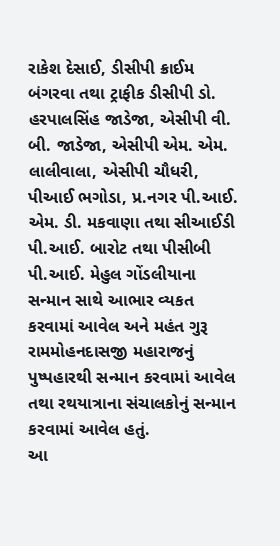રાકેશ દેસાઈ, ડીસીપી ક્રાઈમ બંગરવા તથા ટ્રાફીક ડીસીપી ડો. હરપાલસિંહ જાડેજા, એસીપી વી. બી. જાડેજા, એસીપી એમ. એમ. લાલીવાલા, એસીપી ચૌધરી, પીઆઈ ભગોડા, પ્ર.નગર પી.આઈ. એમ. ડી. મકવાણા તથા સીઆઈડી પી.આઈ. બારોટ તથા પીસીબી પી.આઈ. મેહુલ ગોંડલીયાના સન્માન સાથે આભાર વ્યકત કરવામાં આવેલ અને મહંત ગુરૂ રામમોહનદાસજી મહારાજનું પુષ્પહારથી સન્માન કરવામાં આવેલ તથા રથયાત્રાના સંચાલકોનું સન્માન કરવામાં આવેલ હતું.
આ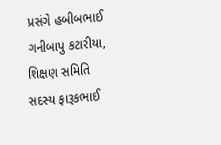પ્રસંગે હબીબભાઈ ગનીબાપુ કટારીયા, શિક્ષણ સમિતિ સદસ્ય ફારૂકભાઈ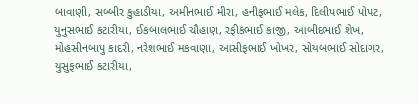બાવાણી, સબ્બીર કુહાડીયા, અમીનભાઈ મીરા, હનીફભાઈ મલેક, દિલીપભાઈ પોપટ, યુનુસભાઈ કટારીયા, ઈકબાલભાઈ ચૌહાણ, રફીકભાઈ કાજી, આબીદભાઈ શેખ, મોહસીનબાપુ કાદરી, નરેશભાઈ મકવાણા, આસીફભાઈ ખોખર, સોયબભાઈ સોદાગર, યુસુફભાઈ કટારીયા,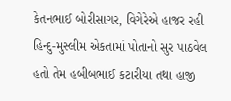કેતનભાઈ બોરીસાગર, વિગેરેએ હાજર રહી હિન્દુ-મુસ્લીમ એકતામાં પોતાનો સુર પાઠવેલ હતો તેમ હબીબભાઈ કટારીયા તથા હાજી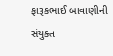ફારૂકભાઈ બાવાણીની સંયુક્ત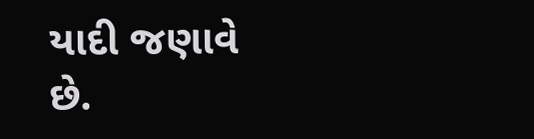યાદી જણાવે છે.